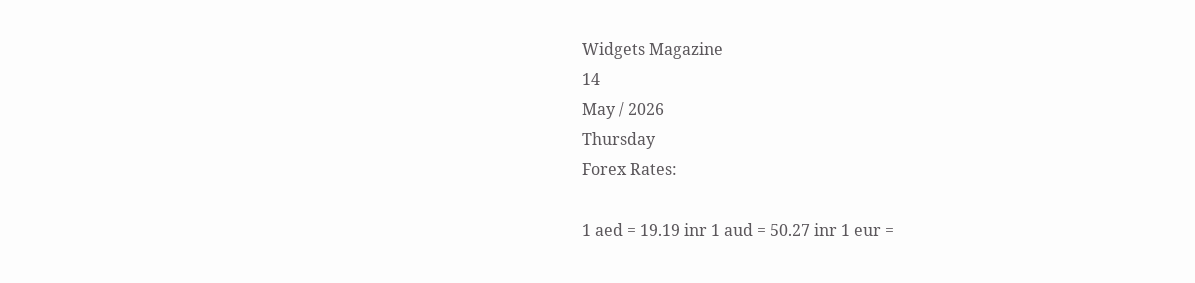Widgets Magazine
14
May / 2026
Thursday
Forex Rates:

1 aed = 19.19 inr 1 aud = 50.27 inr 1 eur =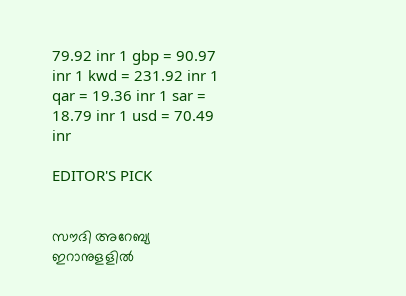79.92 inr 1 gbp = 90.97 inr 1 kwd = 231.92 inr 1 qar = 19.36 inr 1 sar = 18.79 inr 1 usd = 70.49 inr

EDITOR'S PICK


സൗദി അറേബ്യ ഇറാനുളളിൽ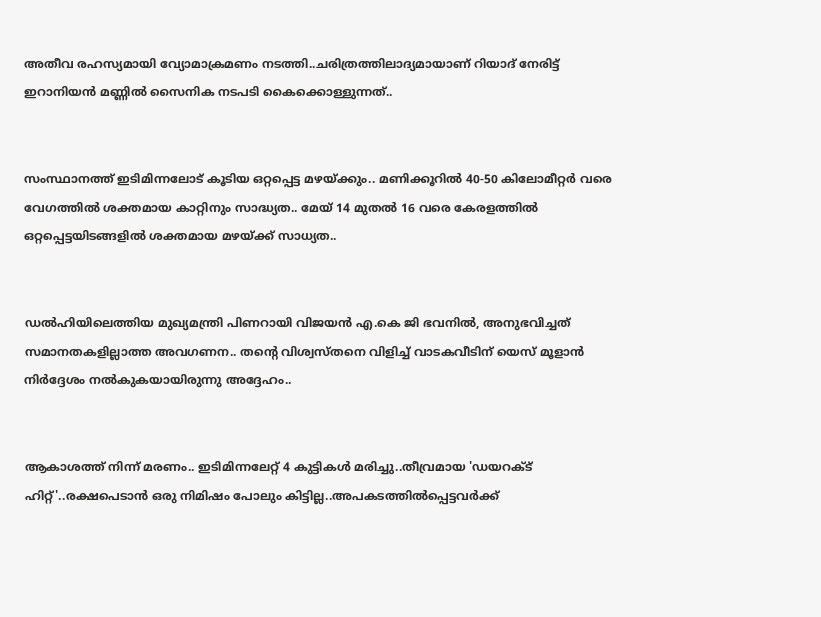അതീവ രഹസ്യമായി വ്യോമാക്രമണം നടത്തി..ചരിത്രത്തിലാദ്യമായാണ് റിയാദ് നേരിട്ട് ഇറാനിയൻ മണ്ണിൽ സൈനിക നടപടി കൈക്കൊള്ളുന്നത്..


സംസ്ഥാനത്ത് ഇടിമിന്നലോട് കൂടിയ ഒറ്റപ്പെട്ട മഴയ്ക്കും.. മണിക്കൂറിൽ 40-50 കിലോമീറ്റർ വരെ വേഗത്തിൽ ശക്തമായ കാറ്റിനും സാദ്ധ്യത.. മേയ് 14 മുതൽ 16 വരെ കേരളത്തിൽ ഒറ്റപ്പെട്ടയിടങ്ങളിൽ ശക്തമായ മഴയ്ക്ക് സാധ്യത..


ഡൽഹിയിലെത്തിയ മുഖ്യമന്ത്രി പിണറായി വിജയൻ എ.കെ ജി ഭവനിൽ, അനുഭവിച്ചത് സമാനതകളില്ലാത്ത അവഗണന.. തന്റെ വിശ്വസ്തനെ വിളിച്ച് വാടകവീടിന് യെസ് മൂളാൻ നിർദ്ദേശം നൽകുകയായിരുന്നു അദ്ദേഹം..


ആകാശത്ത് നിന്ന് മരണം.. ഇടിമിന്നലേറ്റ് 4 കുട്ടികൾ മരിച്ചു..തീവ്രമായ 'ഡയറക്ട് ഹിറ്റ്'..രക്ഷപെടാൻ ഒരു നിമിഷം പോലും കിട്ടില്ല..അപകടത്തില്‍പ്പെട്ടവര്‍ക്ക്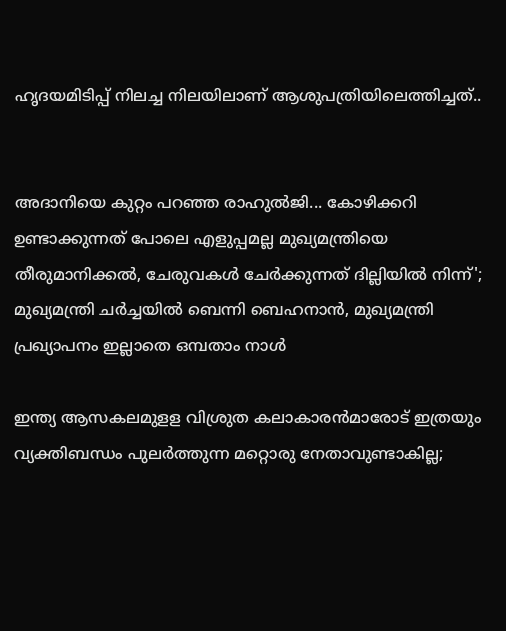ഹൃദയമിടിപ്പ് നിലച്ച നിലയിലാണ് ആശുപത്രിയിലെത്തിച്ചത്..


അദാനിയെ കുറ്റം പറഞ്ഞ രാഹുൽജി... കോഴിക്കറി ഉണ്ടാക്കുന്നത് പോലെ എളുപ്പമല്ല മുഖ്യമന്ത്രിയെ തീരുമാനിക്കൽ, ചേരുവകൾ ചേർക്കുന്നത് ദില്ലിയിൽ നിന്ന്'; മുഖ്യമന്ത്രി ചർച്ചയിൽ ബെന്നി ബെഹനാൻ, മുഖ്യമന്ത്രി പ്രഖ്യാപനം ഇല്ലാതെ ഒമ്പതാം നാൾ

ഇന്ത്യ ആസകലമുളള വിശ്രുത കലാകാരന്‍മാരോട് ഇത്രയും വ്യക്തിബന്ധം പുലര്‍ത്തുന്ന മറ്റൊരു നേതാവുണ്ടാകില്ല;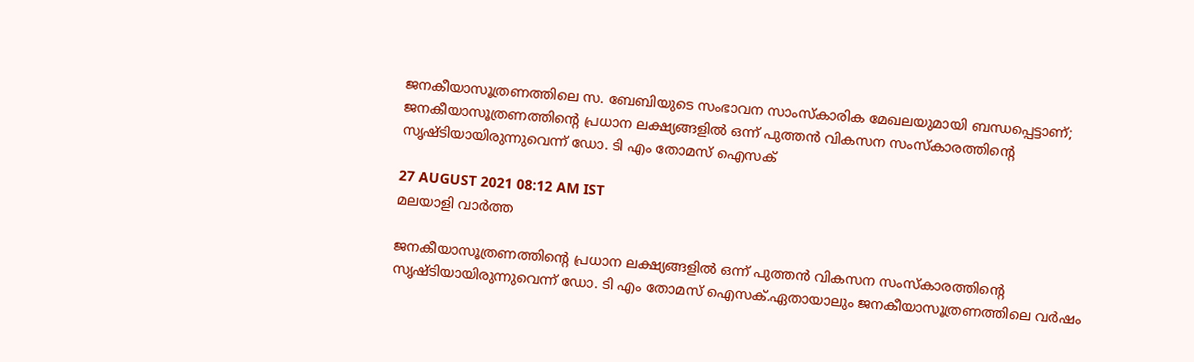ജനകീയാസൂത്രണത്തിലെ സ. ബേബിയുടെ സംഭാവന സാംസ്കാരിക മേഖലയുമായി ബന്ധപ്പെട്ടാണ്; ജനകീയാസൂത്രണത്തിന്‍റെ പ്രധാന ലക്ഷ്യങ്ങളില്‍ ഒന്ന് പുത്തന്‍ വികസന സംസ്കാരത്തിന്‍റെ സൃഷ്ടിയായിരുന്നുവെന്ന് ഡോ. ടി എം തോമസ് ഐസക്

27 AUGUST 2021 08:12 AM IST
മലയാളി വാര്‍ത്ത

ജനകീയാസൂത്രണത്തിന്‍റെ പ്രധാന ലക്ഷ്യങ്ങളില്‍ ഒന്ന് പുത്തന്‍ വികസന സംസ്കാരത്തിന്‍റെ സൃഷ്ടിയായിരുന്നുവെന്ന് ഡോ. ടി എം തോമസ് ഐസക്.ഏതായാലും ജനകീയാസൂത്രണത്തിലെ വര്‍ഷം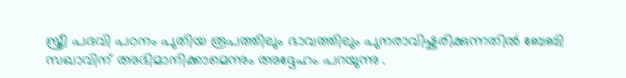സ്ത്രീ പദവി പഠനം പുതിയ രൂപത്തിലും ഭാവത്തിലും പുനരാവിഷ്കരിക്കുന്നതില്‍ ബേബി സഖാവിന് അഭിമാനിക്കാമെന്നും അദ്ദേഹം പറയുന്നു .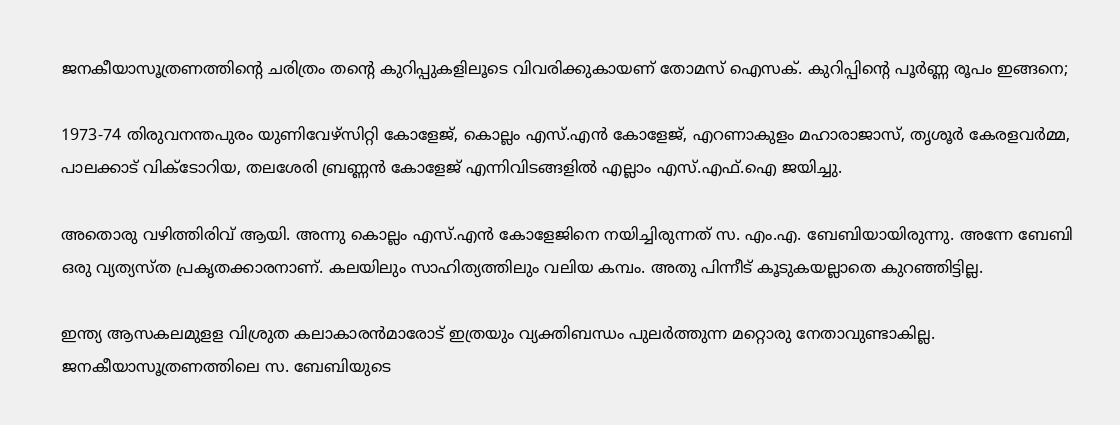ജനകീയാസൂത്രണത്തിന്‍റെ ചരിത്രം തന്റെ കുറിപ്പുകളിലൂടെ വിവരിക്കുകായണ്‌ തോമസ് ഐസക്. കുറിപ്പിന്റെ പൂർണ്ണ രൂപം ഇങ്ങനെ;

1973-74 തിരുവനന്തപുരം യുണിവേഴ്സിറ്റി കോളേജ്, കൊല്ലം എസ്.എന്‍ കോളേജ്, എറണാകുളം മഹാരാജാസ്, തൃശൂര്‍ കേരളവര്‍മ്മ, പാലക്കാട് വിക്ടോറിയ, തലശേരി ബ്രണ്ണന്‍ കോളേജ് എന്നിവിടങ്ങളില്‍ എല്ലാം എസ്.എഫ്.ഐ ജയിച്ചു.

അതൊരു വഴിത്തിരിവ് ആയി. അന്നു കൊല്ലം എസ്.എന്‍ കോളേജിനെ നയിച്ചിരുന്നത് സ. എം.എ. ബേബിയായിരുന്നു. അന്നേ ബേബി ഒരു വ്യത്യസ്ത പ്രകൃതക്കാരനാണ്. കലയിലും സാഹിത്യത്തിലും വലിയ കമ്പം. അതു പിന്നീട് കൂടുകയല്ലാതെ കുറഞ്ഞിട്ടില്ല.

ഇന്ത്യ ആസകലമുളള വിശ്രുത കലാകാരന്‍മാരോട് ഇത്രയും വ്യക്തിബന്ധം പുലര്‍ത്തുന്ന മറ്റൊരു നേതാവുണ്ടാകില്ല. ജനകീയാസൂത്രണത്തിലെ സ. ബേബിയുടെ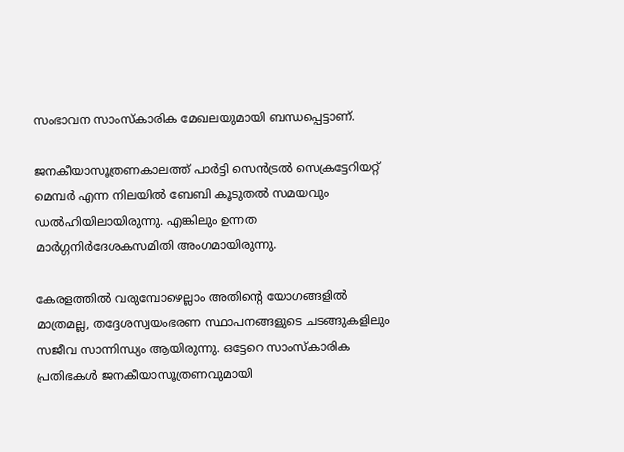സംഭാവന സാംസ്കാരിക മേഖലയുമായി ബന്ധപ്പെട്ടാണ്.

ജനകീയാസൂത്രണകാലത്ത് പാര്‍ട്ടി സെന്‍ട്രല്‍ സെക്രട്ടേറിയറ്റ് മെമ്പര്‍ എന്ന നിലയില്‍ ബേബി കൂടുതല്‍ സമയവും ഡല്‍ഹിയിലായിരുന്നു. എങ്കിലും ഉന്നത മാര്‍ഗ്ഗനിര്‍ദേശകസമിതി അംഗമായിരുന്നു.

കേരളത്തില്‍ വരുമ്പോഴെല്ലാം അതിന്റെ യോഗങ്ങളില്‍ മാത്രമല്ല, തദ്ദേശസ്വയംഭരണ സ്ഥാപനങ്ങളുടെ ചടങ്ങുകളിലും സജീവ സാന്നിന്ധ്യം ആയിരുന്നു. ഒട്ടേറെ സാംസ്കാരിക പ്രതിഭകള്‍ ജനകീയാസൂത്രണവുമായി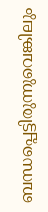ബന്ധപ്പെട്ടിരുന്നുവെങ്കിലും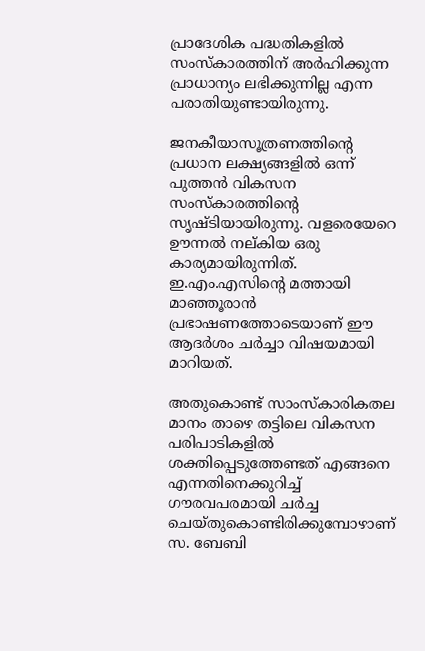പ്രാദേശിക പദ്ധതികളില്‍ സംസ്കാരത്തിന് അര്‍ഹിക്കുന്ന പ്രാധാന്യം ലഭിക്കുന്നില്ല എന്ന പരാതിയുണ്ടായിരുന്നു.

ജനകീയാസൂത്രണത്തിന്‍റെ പ്രധാന ലക്ഷ്യങ്ങളില്‍ ഒന്ന് പുത്തന്‍ വികസന സംസ്കാരത്തിന്‍റെ സൃഷ്ടിയായിരുന്നു. വളരെയേറെ ഊന്നല്‍ നല്കിയ ഒരു കാര്യമായിരുന്നിത്. ഇ.എം.എസിന്‍റെ മത്തായി മാഞ്ഞൂരാന്‍ പ്രഭാഷണത്തോടെയാണ് ഈ ആദര്‍ശം ചര്‍ച്ചാ വിഷയമായി മാറിയത്.

അതുകൊണ്ട് സാംസ്കാരികതല മാനം താഴെ തട്ടിലെ വികസന പരിപാടികളില്‍ ശക്തിപ്പെടുത്തേണ്ടത് എങ്ങനെ എന്നതിനെക്കുറിച്ച് ഗൗരവപരമായി ചര്‍ച്ച ചെയ്തുകൊണ്ടിരിക്കുമ്പോഴാണ് സ. ബേബി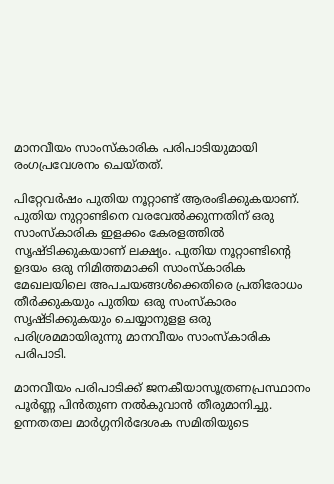മാനവീയം സാംസ്കാരിക പരിപാടിയുമായി രംഗപ്രവേശനം ചെയ്തത്.

പിറ്റേവര്‍ഷം പുതിയ നൂറ്റാണ്ട് ആരംഭിക്കുകയാണ്. പുതിയ നുറ്റാണ്ടിനെ വരവേല്‍ക്കുന്നതിന് ഒരു സാംസ്കാരിക ഇളക്കം കേരളത്തില്‍ സൃഷ്ടിക്കുകയാണ് ലക്ഷ്യം. പുതിയ നൂറ്റാണ്ടിന്‍റെ ഉദയം ഒരു നിമിത്തമാക്കി സാംസ്കാരിക മേഖലയിലെ അപചയങ്ങള്‍ക്കെതിരെ പ്രതിരോധം തീര്‍ക്കുകയും പുതിയ ഒരു സംസ്കാരം സൃഷ്ടിക്കുകയും ചെയ്യാനുളള ഒരു പരിശ്രമമായിരുന്നു മാനവീയം സാംസ്കാരിക പരിപാടി.

മാനവീയം പരിപാടിക്ക് ജനകീയാസൂത്രണപ്രസ്ഥാനം പൂര്‍ണ്ണ പിന്‍തുണ നല്‍കുവാന്‍ തീരുമാനിച്ചു. ഉന്നതതല മാര്‍ഗ്ഗനിര്‍ദേശക സമിതിയുടെ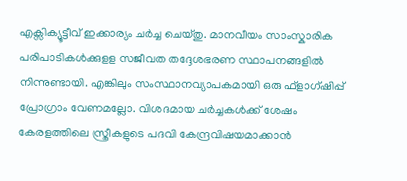എക്സിക്യൂട്ടീവ് ഇക്കാര്യം ചര്‍ച്ച ചെയ്തു. മാനവീയം സാംസ്കാരിക പരിപാടികള്‍ക്കുളള സജീവത തദ്ദേശഭരണ സ്ഥാപനങ്ങളില്‍ നിന്നുണ്ടായി. എങ്കിലും സംസ്ഥാനവ്യാപകമായി ഒരു ഫ്ളാഗ്ഷിപ്പ് പ്രോഗ്രാം വേണമല്ലോ. വിശദമായ ചര്‍ച്ചകള്‍ക്ക് ശേഷം കേരളത്തിലെ സ്ത്രീകളുടെ പദവി കേന്ദ്രവിഷയമാക്കാന്‍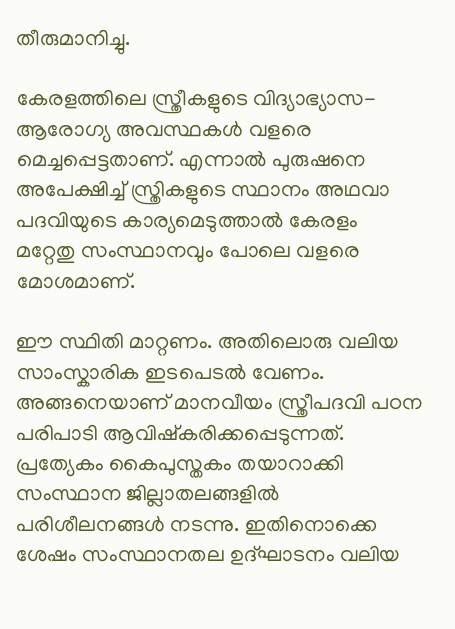തീരുമാനിച്ചു.

കേരളത്തിലെ സ്ത്രീകളുടെ വിദ്യാഭ്യാസ-ആരോഗ്യ അവസ്ഥകള്‍ വളരെ മെച്ചപ്പെട്ടതാണ്. എന്നാല്‍ പുരുഷനെ അപേക്ഷിച്ച് സ്ത്രികളുടെ സ്ഥാനം അഥവാ പദവിയുടെ കാര്യമെടുത്താല്‍ കേരളം മറ്റേതു സംസ്ഥാനവും പോലെ വളരെ മോശമാണ്.

ഈ സ്ഥിതി മാറ്റണം. അതിലൊരു വലിയ സാംസ്കാരിക ഇടപെടല്‍ വേണം. അങ്ങനെയാണ് മാനവീയം സ്ത്രീപദവി പഠന പരിപാടി ആവിഷ്കരിക്കപ്പെടുന്നത്. പ്രത്യേകം കൈപുസ്തകം തയാറാക്കി സംസ്ഥാന ജില്ലാതലങ്ങളില്‍ പരിശീലനങ്ങള്‍ നടന്നു. ഇതിനൊക്കെ ശേഷം സംസ്ഥാനതല ഉദ്ഘാടനം വലിയ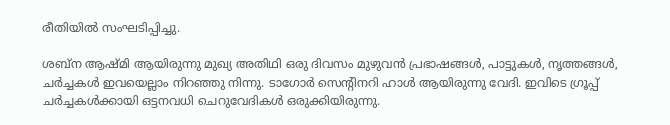രീതിയില്‍ സംഘടിപ്പിച്ചു.

ശബ്ന ആഷ്മി ആയിരുന്നു മുഖ്യ അതിഥി ഒരു ദിവസം മുഴുവന്‍ പ്രഭാഷങ്ങള്‍, പാട്ടുകള്‍, നൃത്തങ്ങള്‍, ചര്‍ച്ചകള്‍ ഇവയെല്ലാം നിറഞ്ഞു നിന്നു. ടാഗോര്‍ സെന്‍റിനറി ഹാള്‍ ആയിരുന്നു വേദി. ഇവിടെ ഗ്രൂപ്പ് ചര്‍ച്ചകള്‍ക്കായി ഒട്ടനവധി ചെറുവേദികള്‍ ഒരുക്കിയിരുന്നു.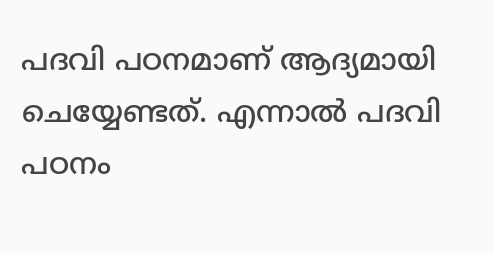പദവി പഠനമാണ് ആദ്യമായി ചെയ്യേണ്ടത്. എന്നാല്‍ പദവി പഠനം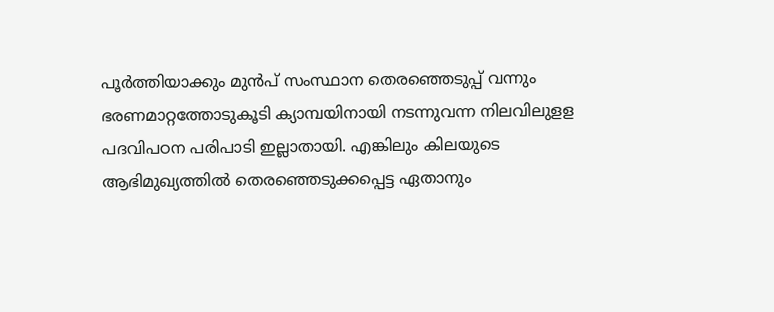പൂര്‍ത്തിയാക്കും മുന്‍പ് സംസ്ഥാന തെരഞ്ഞെടുപ്പ് വന്നും ഭരണമാറ്റത്തോടുകൂടി ക്യാമ്പയിനായി നടന്നുവന്ന നിലവിലുളള പദവിപഠന പരിപാടി ഇല്ലാതായി. എങ്കിലും കിലയുടെ ആഭിമുഖ്യത്തില്‍ തെരഞ്ഞെടുക്കപ്പെട്ട ഏതാനും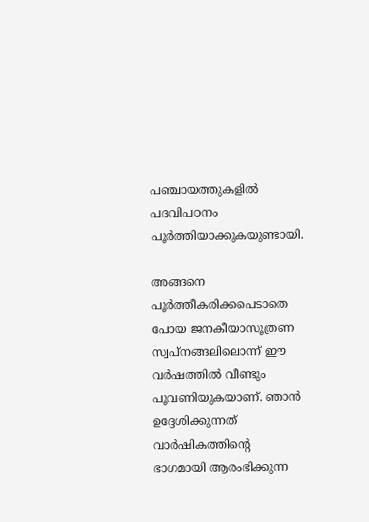പഞ്ചായത്തുകളില്‍ പദവിപഠനം പൂര്‍ത്തിയാക്കുകയുണ്ടായി.

അങ്ങനെ പൂര്‍ത്തീകരിക്കപെടാതെ പോയ ജനകീയാസൂത്രണ സ്വപ്നങ്ങലിലൊന്ന് ഈ വര്‍ഷത്തില്‍ വീണ്ടും പൂവണിയുകയാണ്. ഞാന്‍ ഉദ്ദേശിക്കുന്നത് വാര്‍ഷികത്തിന്‍റെ ഭാഗമായി ആരംഭിക്കുന്ന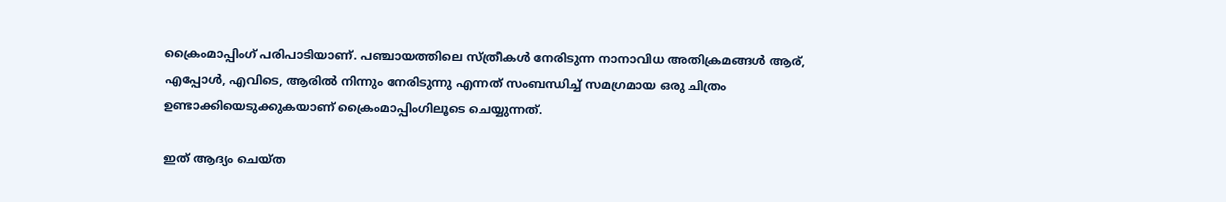ക്രൈംമാപ്പിംഗ് പരിപാടിയാണ്. പഞ്ചായത്തിലെ സ്ത്രീകള്‍ നേരിടുന്ന നാനാവിധ അതിക്രമങ്ങള്‍ ആര്, എപ്പോള്‍, എവിടെ, ആരില്‍ നിന്നും നേരിടുന്നു എന്നത് സംബന്ധിച്ച് സമഗ്രമായ ഒരു ചിത്രം ഉണ്ടാക്കിയെടുക്കുകയാണ് ക്രൈംമാപ്പിംഗിലൂടെ ചെയ്യുന്നത്.

ഇത് ആദ്യം ചെയ്ത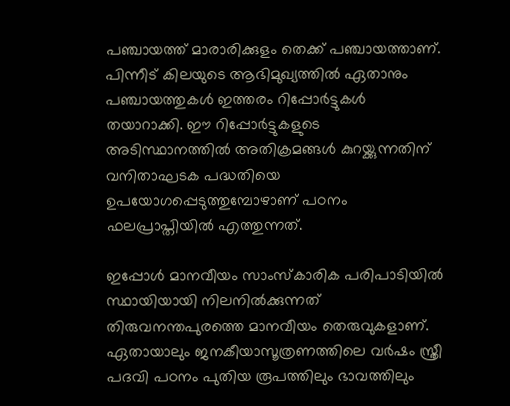പഞ്ചായത്ത് മാരാരിക്കുളം തെക്ക് പഞ്ചായത്താണ്. പിന്നീട് കിലയുടെ ആഭിമുഖ്യത്തില്‍ ഏതാനും പഞ്ചായത്തുകള്‍ ഇത്തരം റിപ്പോര്‍ട്ടുകള്‍ തയാറാക്കി. ഈ റിപ്പോര്‍ട്ടുകളുടെ അടിസ്ഥാനത്തില്‍ അതിക്രമങ്ങള്‍ കുറയ്ക്കുന്നതിന് വനിതാഘടക പദ്ധതിയെ ഉപയോഗപ്പെടുത്തുമ്പോഴാണ് പഠനം ഫലപ്രാപ്തിയില്‍ എത്തുന്നത്.

ഇപ്പോള്‍ മാനവീയം സാംസ്കാരിക പരിപാടിയില്‍ സ്ഥായിയായി നിലനില്‍ക്കുന്നത് തിരുവനന്തപുരത്തെ മാനവീയം തെരുവുകളാണ്. ഏതായാലും ജനകീയാസൂത്രണത്തിലെ വര്‍ഷം സ്ത്രീ പദവി പഠനം പുതിയ രൂപത്തിലും ഭാവത്തിലും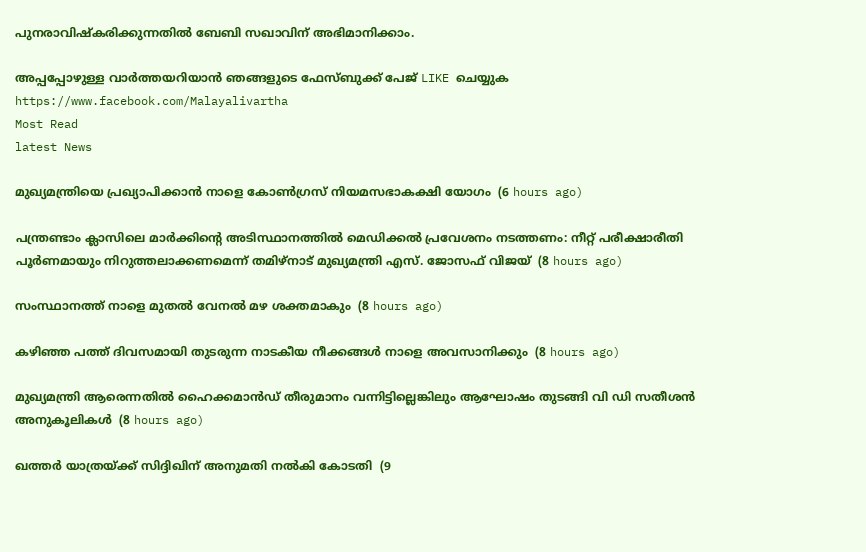പുനരാവിഷ്കരിക്കുന്നതില്‍ ബേബി സഖാവിന് അഭിമാനിക്കാം.

അപ്പപ്പോഴുള്ള വാര്‍ത്തയറിയാന്‍ ഞങ്ങളുടെ ഫേസ്‌ബുക്ക്‌ പേജ് LIKE ചെയ്യുക
https://www.facebook.com/Malayalivartha
Most Read
latest News

മുഖ്യമന്ത്രിയെ പ്രഖ്യാപിക്കാന്‍ നാളെ കോണ്‍ഗ്രസ് നിയമസഭാകക്ഷി യോഗം  (6 hours ago)

പന്ത്രണ്ടാം ക്ലാസിലെ മാര്‍ക്കിന്റെ അടിസ്ഥാനത്തില്‍ മെഡിക്കല്‍ പ്രവേശനം നടത്തണം: നീറ്റ് പരീക്ഷാരീതി പൂര്‍ണമായും നിറുത്തലാക്കണമെന്ന് തമിഴ്‌നാട് മുഖ്യമന്ത്രി എസ്. ജോസഫ് വിജയ്  (8 hours ago)

സംസ്ഥാനത്ത് നാളെ മുതൽ വേനൽ മഴ ശക്തമാകും  (8 hours ago)

കഴിഞ്ഞ പത്ത് ദിവസമായി തുടരുന്ന നാടകീയ നീക്കങ്ങള്‍ നാളെ അവസാനിക്കും  (8 hours ago)

മുഖ്യമന്ത്രി ആരെന്നതിൽ ഹൈക്കമാൻഡ് തീരുമാനം വന്നിട്ടില്ലെങ്കിലും ആഘോഷം തുടങ്ങി വി ഡി സതീശൻ അനുകൂലികൾ  (8 hours ago)

ഖത്തര്‍ യാത്രയ്ക്ക് സിദ്ദിഖിന് അനുമതി നല്‍കി കോടതി  (9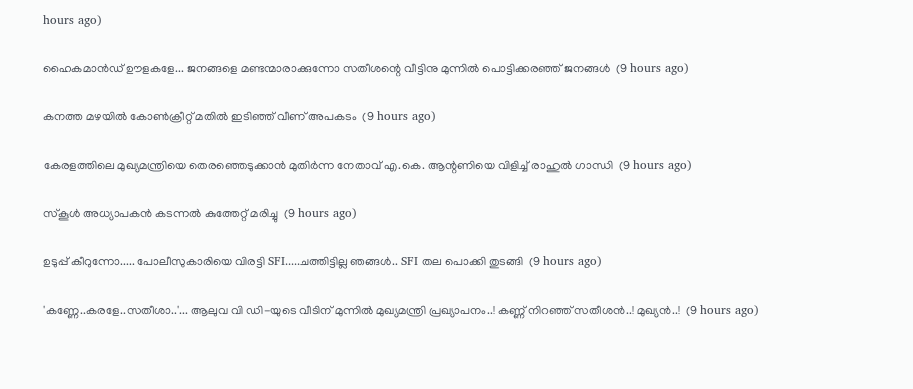hours ago)

ഹൈകമാൻഡ്‌ ഊളകളേ... ജനങ്ങളെ മണ്ടന്മാരാക്കുന്നോ സതീശന്റെ വീട്ടിനു മുന്നിൽ പൊട്ടിക്കരഞ്ഞ് ജനങ്ങൾ  (9 hours ago)

കനത്ത മഴയില്‍ കോണ്‍ക്രീറ്റ് മതില്‍ ഇടിഞ്ഞ് വീണ് അപകടം  (9 hours ago)

കേരളത്തിലെ മുഖ്യമന്ത്രിയെ തെരഞ്ഞെടുക്കാൻ മുതിർന്ന നേതാവ് എ.കെ. ആന്റണിയെ വിളിച്ച് രാഹുൽ ഗാന്ധി  (9 hours ago)

സ്‌കൂള്‍ അധ്യാപകന്‍ കടന്നല്‍ കുത്തേറ്റ് മരിച്ചു  (9 hours ago)

ഉടുപ്പ് കീറുന്നോ..... പോലീസുകാരിയെ വിരട്ടി SFI.....ചത്തിട്ടില്ല ഞങ്ങൾ.. SFI തല പൊക്കി തുടങ്ങി  (9 hours ago)

'കണ്ണേ..കരളേ..സതീശാ..'... ആലുവ വി ഡി-യുടെ വീടിന് മുന്നിൽ മുഖ്യമന്ത്രി പ്രഖ്യാപനം..! കണ്ണ് നിറഞ്ഞ് സതീശൻ..! മുഖ്യൻ..!  (9 hours ago)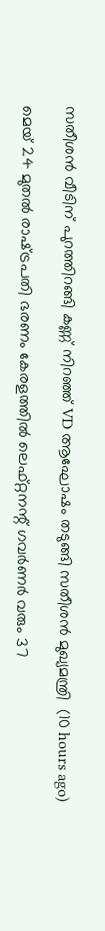സതീശൻ വീടിന് പുറത്തിറങ്ങി കണ്ണ് നിറഞ്ഞ് VD ആഘോഷം തടുങ്ങി സതീശൻ മുഖ്യമന്ത്രി  (10 hours ago)

മെയ് 24 മുതൽ രാഷ്‌ട്രപതി ഭരണം കേരളത്തിൽ ലെഫ്റ്റനന്റ് ഗവർണർ വരും 37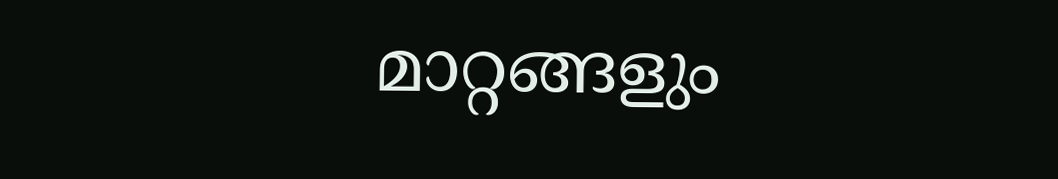മാറ്റങ്ങളും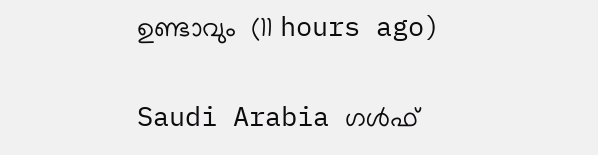ഉണ്ടാവും  (11 hours ago)

Saudi Arabia ഗൾഫ്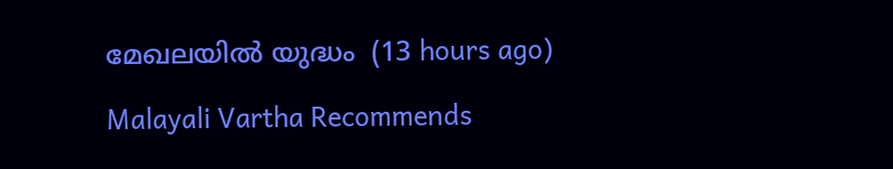മേഖലയിൽ യുദ്ധം  (13 hours ago)

Malayali Vartha Recommends